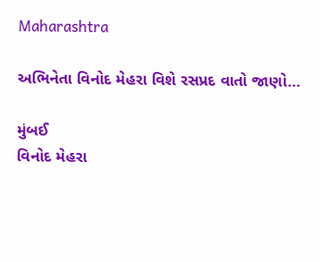Maharashtra

અભિનેતા વિનોદ મેહરા વિશે રસપ્રદ વાતો જાણો…

મુંબઈ
વિનોદ મેહરા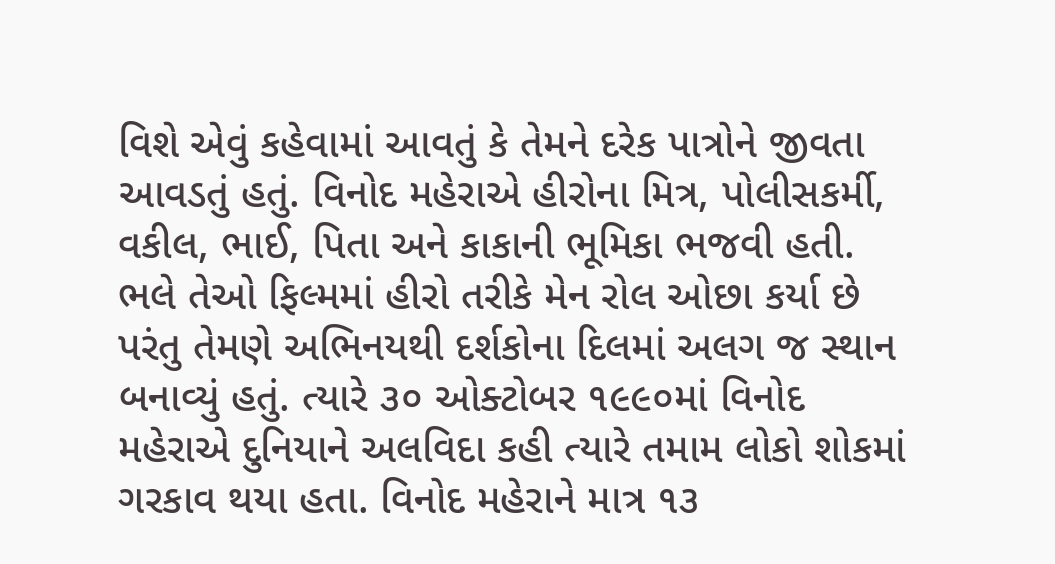વિશે એવું કહેવામાં આવતું કે તેમને દરેક પાત્રોને જીવતા આવડતું હતું. વિનોદ મહેરાએ હીરોના મિત્ર, પોલીસકર્મી, વકીલ, ભાઈ, પિતા અને કાકાની ભૂમિકા ભજવી હતી. ભલે તેઓ ફિલ્મમાં હીરો તરીકે મેન રોલ ઓછા કર્યા છે પરંતુ તેમણે અભિનયથી દર્શકોના દિલમાં અલગ જ સ્થાન બનાવ્યું હતું. ત્યારે ૩૦ ઓક્ટોબર ૧૯૯૦માં વિનોદ મહેરાએ દુનિયાને અલવિદા કહી ત્યારે તમામ લોકો શોકમાં ગરકાવ થયા હતા. વિનોદ મહેરાને માત્ર ૧૩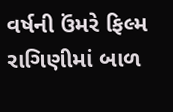વર્ષની ઉંમરે ફિલ્મ રાગિણીમાં બાળ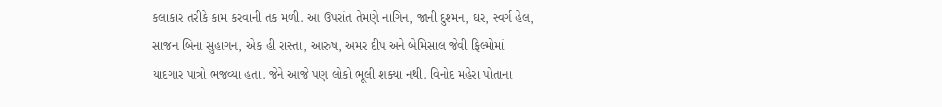કલાકાર તરીકે કામ કરવાની તક મળી. આ ઉપરાંત તેમણે નાગિન, જાની દુશ્મન, ઘર, સ્વર્ગ હેલ, સાજન બિના સુહાગન, એક હી રાસ્તા, આરુષ, અમર દીપ અને બેમિસાલ જેવી ફિલ્મોમાં યાદગાર પાત્રો ભજવ્યા હતા. જેને આજે પણ લોકો ભૂલી શક્યા નથી. વિનોદ મહેરા પોતાના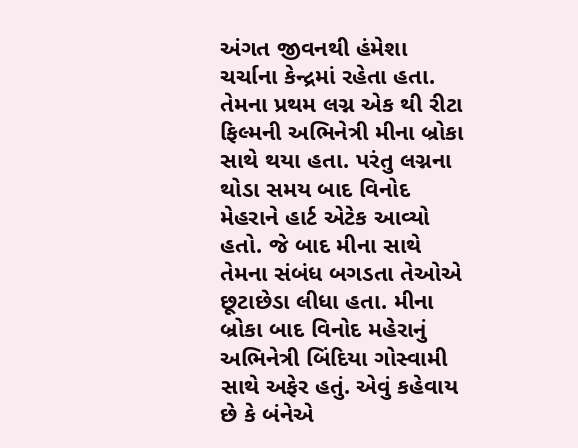અંગત જીવનથી હંમેશા ચર્ચાના કેન્દ્રમાં રહેતા હતા. તેમના પ્રથમ લગ્ન એક થી રીટા ફિલ્મની અભિનેત્રી મીના બ્રોકા સાથે થયા હતા. પરંતુ લગ્નના થોડા સમય બાદ વિનોદ મેહરાને હાર્ટ એટેક આવ્યો હતો. જે બાદ મીના સાથે તેમના સંબંધ બગડતા તેઓએ છૂટાછેડા લીધા હતા. મીના બ્રોકા બાદ વિનોદ મહેરાનું અભિનેત્રી બિંદિયા ગોસ્વામી સાથે અફેર હતું. એવું કહેવાય છે કે બંનેએ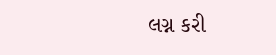લગ્ન કરી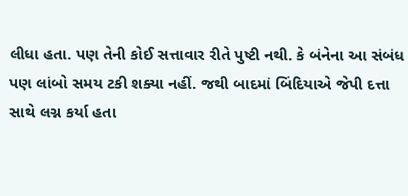લીધા હતા. પણ તેની કોઈ સત્તાવાર રીતે પુષ્ટી નથી. કે બંનેના આ સંબંધ પણ લાંબો સમય ટકી શક્યા નહીં. જથી બાદમાં બિંદિયાએ જેપી દત્તા સાથે લગ્ન કર્યા હતા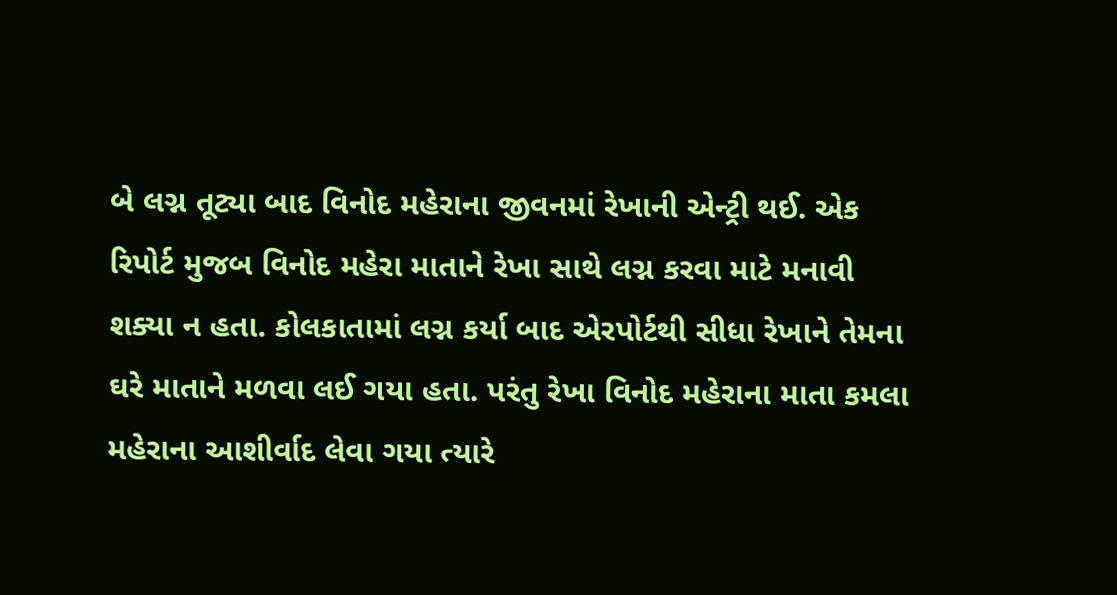બે લગ્ન તૂટ્યા બાદ વિનોદ મહેરાના જીવનમાં રેખાની એન્ટ્રી થઈ. એક રિપોર્ટ મુજબ વિનોદ મહેરા માતાને રેખા સાથે લગ્ન કરવા માટે મનાવી શક્યા ન હતા. કોલકાતામાં લગ્ન કર્યા બાદ એરપોર્ટથી સીધા રેખાને તેમના ઘરે માતાને મળવા લઈ ગયા હતા. પરંતુ રેખા વિનોદ મહેરાના માતા કમલા મહેરાના આશીર્વાદ લેવા ગયા ત્યારે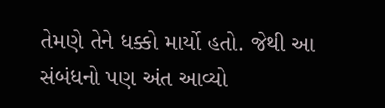તેમણે તેને ધક્કો માર્યો હતો. જેથી આ સંબંધનો પણ અંત આવ્યો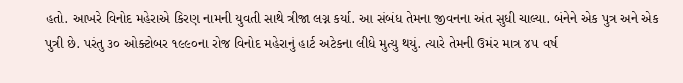હતો. આખરે વિનોદ મહેરાએ કિરણ નામની યુવતી સાથે ત્રીજા લગ્ન કર્યા. આ સંબંધ તેમના જીવનના અંત સુધી ચાલ્યા. બંનેને એક પુત્ર અને એક પુત્રી છે. પરંતુ ૩૦ ઓક્ટોબર ૧૯૯૦ના રોજ વિનોદ મહેરાનું હાર્ટ અટેકના લીધે મુત્યુ થયું. ત્યારે તેમની ઉમંર માત્ર ૪૫ વર્ષ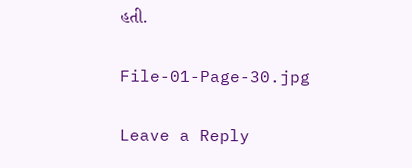હતી.

File-01-Page-30.jpg

Leave a Reply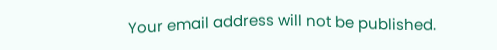Your email address will not be published.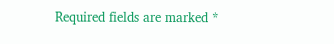Required fields are marked *